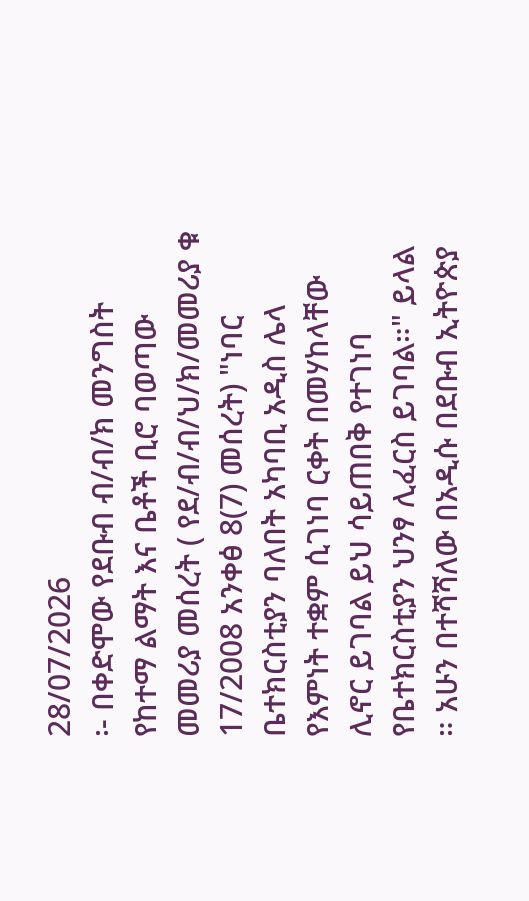28/07/2026
፡- በቀድሞው የደቡብ ብ/ብ/ክ መንግስት የከተማ ልማት እና ቤቶች ቢሮ ባወጣው መመሪያ መሰረት ( የደ/ብ/ብ/ህ/ክ/መመሪያ ቁ 17/2008 አንቀፅ 8(7) መሰረት) "ነባር ቤተክርስቲያን ባለበት አካባቢ አዲስ ሌላ የእምነት ተቋም ሲገነባ ርቀት በመሃከላቸው ሊኖር ይገባል ይህ ሳይጠበቅ የተገነባ የቤተክርስቲያን ህንፃ ሊፈርስ ይገባል።" ይላል ። አሁን በተሻሻለው በአዲሱ በደቡብ ኢትዮጵያ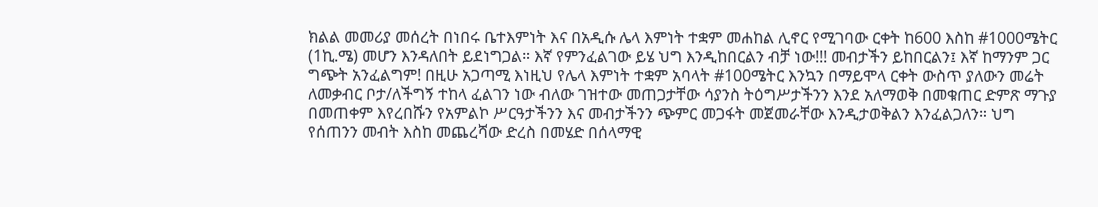ክልል መመሪያ መሰረት በነበሩ ቤተእምነት እና በአዲሱ ሌላ እምነት ተቋም መሐከል ሊኖር የሚገባው ርቀት ከ600 እስከ #1000ሜትር (1ኪ.ሜ) መሆን እንዳለበት ይደነግጋል። እኛ የምንፈልገው ይሄ ህግ እንዲከበርልን ብቻ ነው!!! መብታችን ይከበርልን፤ እኛ ከማንም ጋር ግጭት አንፈልግም! በዚሁ አጋጣሚ እነዚህ የሌላ እምነት ተቋም አባላት #100ሜትር እንኳን በማይሞላ ርቀት ውስጥ ያለውን መሬት ለመቃብር ቦታ/ለችግኝ ተከላ ፈልገን ነው ብለው ገዝተው መጠጋታቸው ሳያንስ ትዕግሥታችንን እንደ አለማወቅ በመቁጠር ድምጽ ማጉያ በመጠቀም እየረበሹን የአምልኮ ሥርዓታችንን እና መብታችንን ጭምር መጋፋት መጀመራቸው እንዲታወቅልን እንፈልጋለን። ህግ የሰጠንን መብት እስከ መጨረሻው ድረስ በመሄድ በሰላማዊ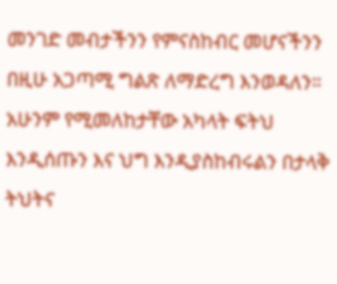መንገድ መብታችንን የምናስከብር መሆናችንን በዚሁ አጋጣሚ ግልጽ ለማድረግ እንወዳለን። አሁንም የሚመለከታቸው አካላት ፍትህ እንዲሰጡን እና ህግ እንዲያስከብሩልን በታላቅ ትህትና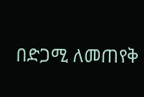በድጋሚ ለመጠየቅ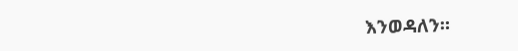እንወዳለን።